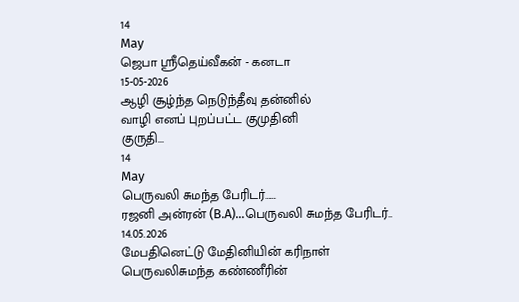14
May
ஜெபா ஸ்ரீதெய்வீகன் - கனடா
15-05-2026
ஆழி சூழ்ந்த நெடுந்தீவு தன்னில்
வாழி எனப் புறப்பட்ட குமுதினி
குருதி...
14
May
பெருவலி சுமந்த பேரிடர்……
ரஜனி அன்ரன் (B.A)...பெருவலி சுமந்த பேரிடர்.. 14.05.2026
மேபதினெட்டு மேதினியின் கரிநாள்
பெருவலிசுமந்த கண்ணீரின்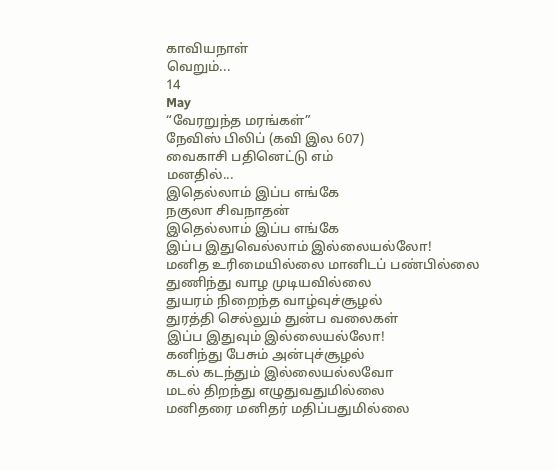காவியநாள்
வெறும்...
14
May
“வேரறுந்த மரங்கள்”
நேவிஸ் பிலிப் (கவி இல 607)
வைகாசி பதினெட்டு எம்
மனதில்...
இதெல்லாம் இப்ப எங்கே
நகுலா சிவநாதன்
இதெல்லாம் இப்ப எங்கே
இப்ப இதுவெல்லாம் இல்லையல்லோ!
மனித உரிமையில்லை மானிடப் பண்பில்லை
துணிந்து வாழ முடியவில்லை
துயரம் நிறைந்த வாழ்வுச்சூழல்
துரத்தி செல்லும் துன்ப வலைகள்
இப்ப இதுவும் இல்லையல்லோ!
கனிந்து பேசும் அன்புச்சூழல்
கடல் கடந்தும் இல்லையல்லவோ
மடல் திறந்து எழுதுவதுமில்லை
மனிதரை மனிதர் மதிப்பதுமில்லை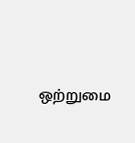ஒற்றுமை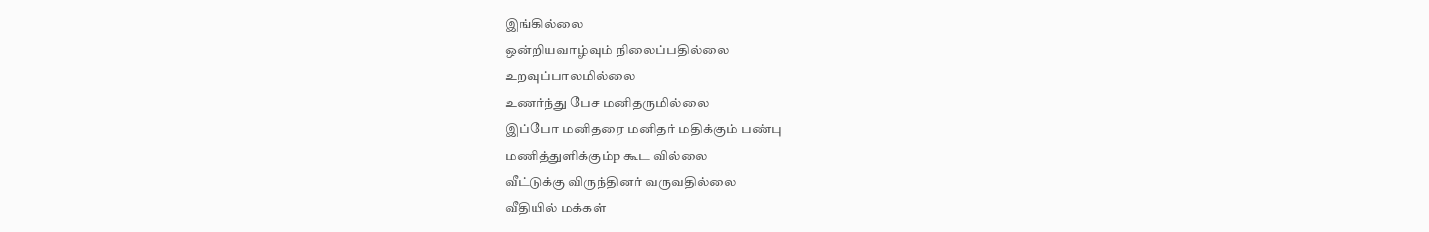இங்கில்லை
ஒன்றியவாழ்வும் நிலைப்பதில்லை
உறவுப்பாலமில்லை
உணர்ந்து பேச மனிதருமில்லை
இப்போ மனிதரை மனிதர் மதிக்கும் பண்பு
மணித்துளிக்கும்p கூட வில்லை
வீட்டுக்கு விருந்தினர் வருவதில்லை
வீதியில் மக்கள்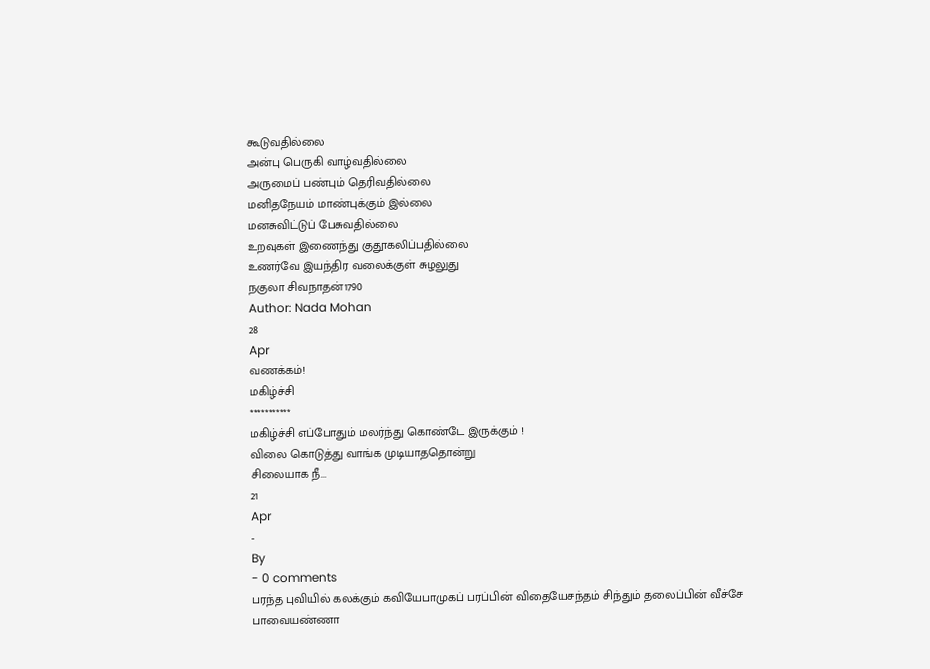கூடுவதில்லை
அன்பு பெருகி வாழ்வதில்லை
அருமைப் பண்பும் தெரிவதில்லை
மனிதநேயம் மாண்புக்கும் இல்லை
மனசுவிட்டுப் பேசுவதில்லை
உறவுகள் இணைந்து குதூகலிப்பதில்லை
உணர்வே இயந்திர வலைக்குள் சுழலுது
நகுலா சிவநாதன்1790
Author: Nada Mohan
28
Apr
வணக்கம்!
மகிழ்ச்சி
***********
மகிழ்ச்சி எப்போதும் மலர்ந்து கொண்டே இருக்கும் !
விலை கொடுத்து வாங்க முடியாததொன்று
சிலையாக நீ...
21
Apr
-
By
- 0 comments
பரந்த புவியில் கலக்கும் கவியேபாமுகப் பரப்பின் விதையேசந்தம் சிந்தும் தலைப்பின் வீச்சே
பாவையண்ணா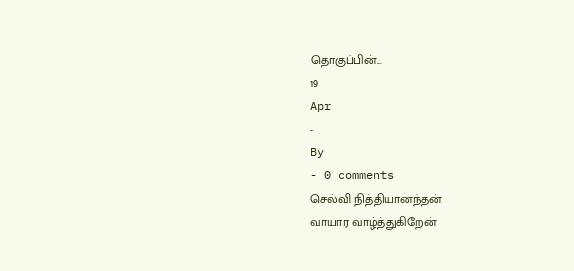தொகுப்பின்...
19
Apr
-
By
- 0 comments
செல்வி நித்தியானந்தன்
வாயார வாழ்த்துகிறேன்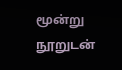மூன்று நூறுடன்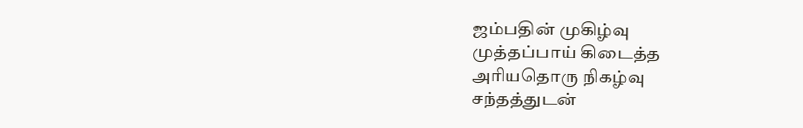ஜம்பதின் முகிழ்வு
முத்தப்பாய் கிடைத்த
அரியதொரு நிகழ்வு
சந்தத்துடன்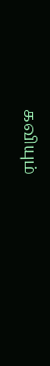கவியும்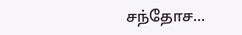சந்தோச...